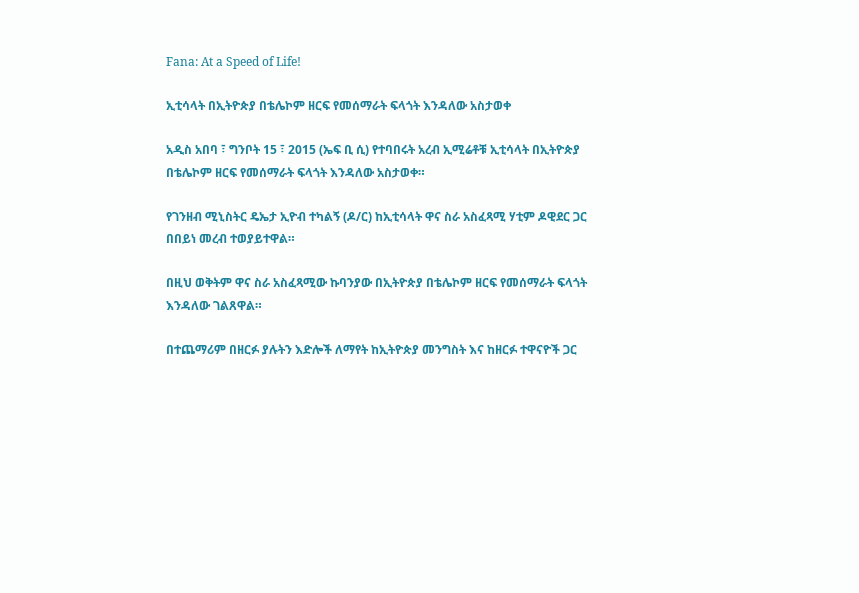Fana: At a Speed of Life!

ኢቲሳላት በኢትዮጵያ በቴሌኮም ዘርፍ የመሰማራት ፍላጎት እንዳለው አስታወቀ

አዲስ አበባ ፣ ግንቦት 15 ፣ 2015 (ኤፍ ቢ ሲ) የተባበሩት አረብ ኢሚሬቶቹ ኢቲሳላት በኢትዮጵያ በቴሌኮም ዘርፍ የመሰማራት ፍላጎት እንዳለው አስታወቀ።

የገንዘብ ሚኒስትር ዴኤታ ኢዮብ ተካልኝ (ዶ/ር) ከኢቲሳላት ዋና ስራ አስፈጻሚ ሃቲም ዶዊደር ጋር በበይነ መረብ ተወያይተዋል።

በዚህ ወቅትም ዋና ስራ አስፈጻሚው ኩባንያው በኢትዮጵያ በቴሌኮም ዘርፍ የመሰማራት ፍላጎት እንዳለው ገልጸዋል።

በተጨማሪም በዘርፉ ያሉትን እድሎች ለማየት ከኢትዮጵያ መንግስት እና ከዘርፉ ተዋናዮች ጋር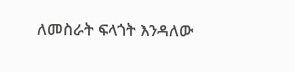ለመስራት ፍላጎት እንዳለው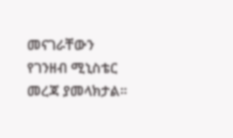መናገራቸውን የገንዘብ ሚኒስቴር መረጃ ያመላክታል።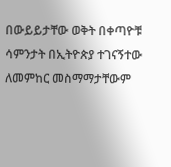በውይይታቸው ወቅት በቀጣዮቹ ሳምንታት በኢትዮጵያ ተገናኝተው ለመምከር መስማማታቸውም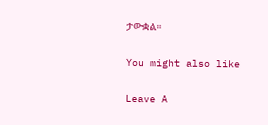ታውቋል።

You might also like

Leave A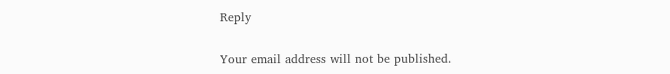Reply

Your email address will not be published.